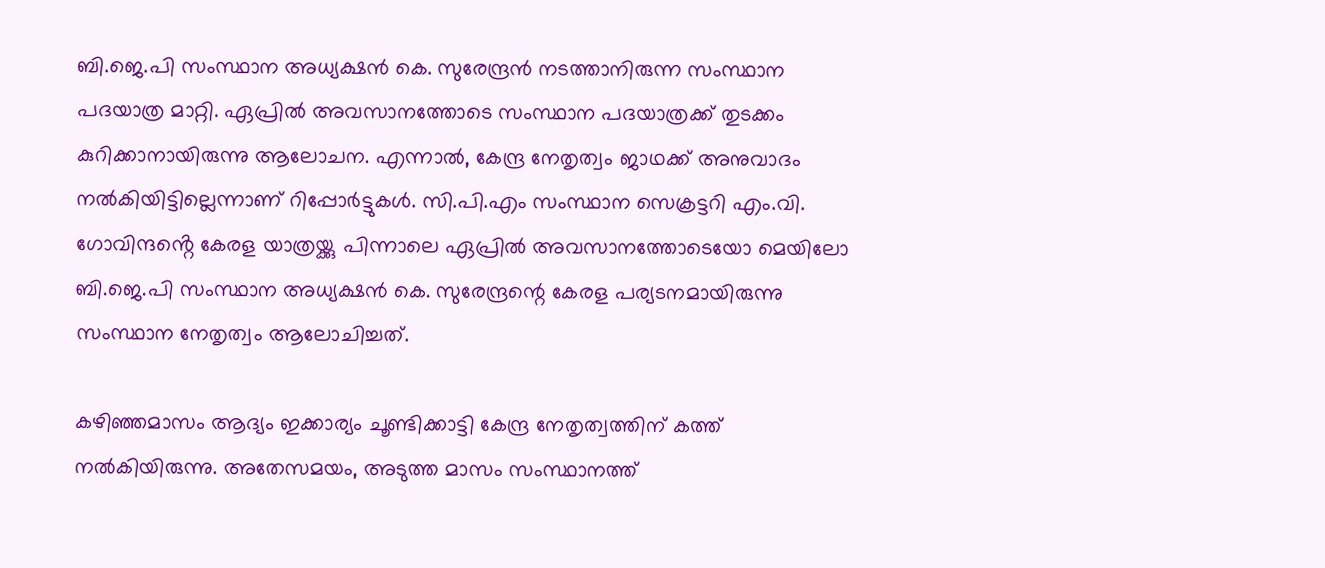ബി.ജെ.പി സംസ്ഥാന അധ്യക്ഷൻ കെ. സുരേന്ദ്രൻ നടത്താനിരുന്ന സംസ്ഥാന പദയാത്ര മാറ്റി. ഏപ്രിൽ അവസാനത്തോടെ സംസ്ഥാന പദയാത്രക്ക് തുടക്കം കുറിക്കാനായിരുന്നു ആലോചന. എന്നാൽ, കേന്ദ്ര നേതൃത്വം ജാഥക്ക് അനുവാദം നൽകിയിട്ടില്ലെന്നാണ് റിപ്പോർട്ടുകൾ. സി.പി.എം സംസ്ഥാന സെക്രട്ടറി എം.വി. ഗോവിന്ദൻ്റെ കേരള യാത്രയ്ക്കു പിന്നാലെ ഏപ്രിൽ അവസാനത്തോടെയോ മെയിലോ ബി.ജെ.പി സംസ്ഥാന അധ്യക്ഷൻ കെ. സുരേന്ദ്രന്റെ കേരള പര്യടനമായിരുന്നു സംസ്ഥാന നേതൃത്വം ആലോചിച്ചത്.

കഴിഞ്ഞമാസം ആദ്യം ഇക്കാര്യം ചൂണ്ടിക്കാട്ടി കേന്ദ്ര നേതൃത്വത്തിന് കത്ത് നൽകിയിരുന്നു. അതേസമയം, അടുത്ത മാസം സംസ്ഥാനത്ത്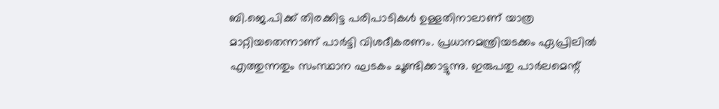ബി.ജെ.പിക്ക് തിരക്കിട്ട പരിപാടികൾ ഉള്ളതിനാലാണ് യാത്ര മാറ്റിയതെന്നാണ് പാർട്ടി വിശദീകരണം. പ്രധാനമന്ത്രിയടക്കം ഏപ്രിലിൽ എത്തുന്നതും സംസ്ഥാന ഘടകം ചൂണ്ടിക്കാട്ടുന്നു. ഇരുപതു പാർലമെന്റ്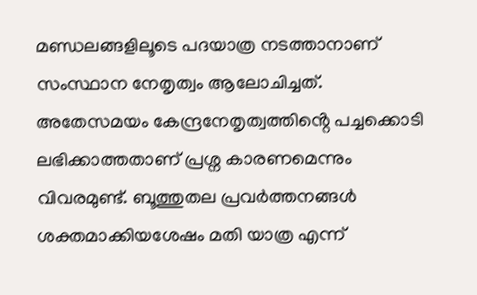മണ്ഡലങ്ങളിലൂടെ പദയാത്ര നടത്താനാണ് സംസ്ഥാന നേതൃത്വം ആലോചിച്ചത്.
അതേസമയം കേന്ദ്രനേതൃത്വത്തിൻ്റെ പച്ചക്കൊടി ലഭിക്കാത്തതാണ് പ്രശ്ന കാരണമെന്നും വിവരമുണ്ട്. ബൂത്തുതല പ്രവർത്തനങ്ങൾ ശക്തമാക്കിയശേഷം മതി യാത്ര എന്ന്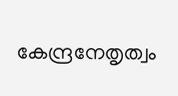കേന്ദ്രനേതൃത്വം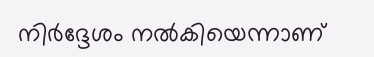നിർദ്ദേശം നൽകിയെന്നാണ്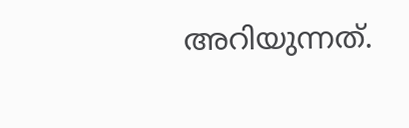അറിയുന്നത്.